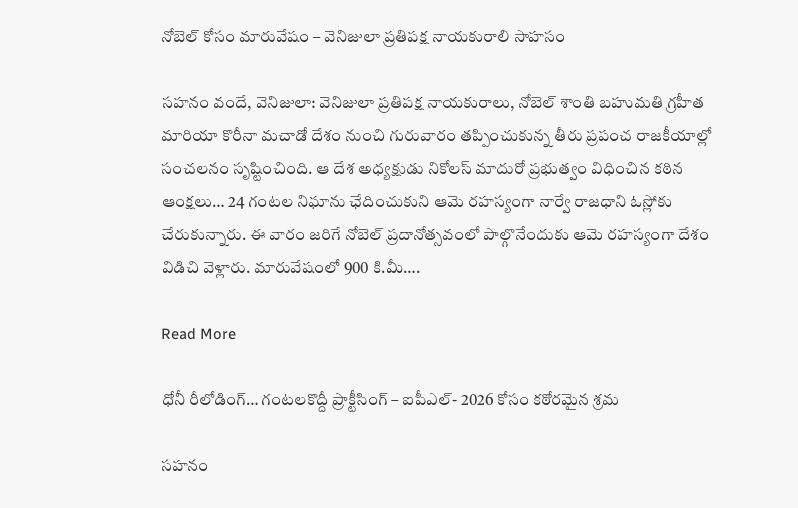నోబెల్ కోసం మారువేషం – వెనిజులా ప్రతిపక్ష నాయకురాలి సాహసం

సహనం వందే, వెనిజులా: వెనిజులా ప్రతిపక్ష నాయకురాలు, నోబెల్ శాంతి బహుమతి గ్రహీత మారియా కొరీనా మచాడో దేశం నుంచి గురువారం తప్పించుకున్న తీరు ప్రపంచ రాజకీయాల్లో సంచలనం సృష్టించింది. ఆ దేశ అధ్యక్షుడు నికోలస్ మాదురో ప్రభుత్వం విధించిన కఠిన ఆంక్షలు… 24 గంటల నిఘాను ఛేదించుకుని ఆమె రహస్యంగా నార్వే రాజధాని ఓస్లోకు చేరుకున్నారు. ఈ వారం జరిగే నోబెల్ ప్రదానోత్సవంలో పాల్గొనేందుకు ఆమె రహస్యంగా దేశం విడిచి వెళ్లారు. మారువేషంలో 900 కి.మీ….

Read More

ధోనీ రీలోడింగ్… గంటలకొద్దీ ప్రాక్టీసింగ్ – ఐపీఎల్- 2026 కోసం కఠోరమైన శ్రమ

సహనం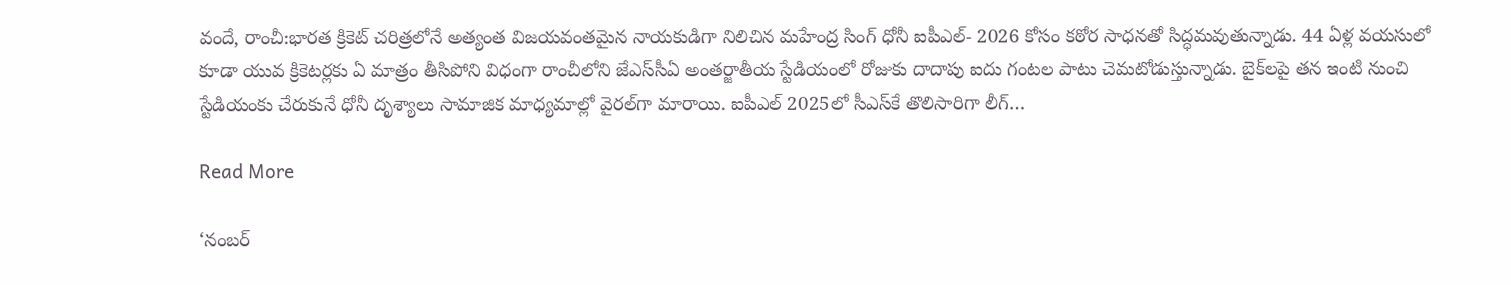వందే, రాంచీ:భారత క్రికెట్ చరిత్రలోనే అత్యంత విజయవంతమైన నాయకుడిగా నిలిచిన మహేంద్ర సింగ్ ధోనీ ఐపీఎల్- 2026 కోసం కఠోర సాధనతో సిద్ధమవుతున్నాడు. 44 ఏళ్ల వయసులో కూడా యువ క్రికెటర్లకు ఏ మాత్రం తీసిపోని విధంగా రాంచీలోని జేఎస్‌సీఏ అంతర్జాతీయ స్టేడియంలో రోజుకు దాదాపు ఐదు గంటల పాటు చెమటోడుస్తున్నాడు. బైక్‌లపై తన ఇంటి నుంచి స్టేడియంకు చేరుకునే ధోనీ దృశ్యాలు సామాజిక మాధ్యమాల్లో వైరల్‌గా మారాయి. ఐపీఎల్ 2025లో సీఎస్‌కే తొలిసారిగా లీగ్…

Read More

‘నంబర్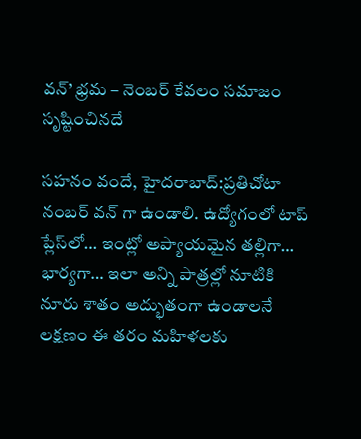వన్‌’ భ్రమ – నెంబర్ కేవలం సమాజం సృష్టించినదే

సహనం వందే, హైదరాబాద్:ప్రతిచోటా నంబర్ వన్‌ గా ఉండాలి. ఉద్యోగంలో టాప్ ప్లేస్‌లో… ఇంట్లో అప్యాయమైన తల్లిగా… భార్యగా… ఇలా అన్ని పాత్రల్లో నూటికి నూరు శాతం అద్భుతంగా ఉండాలనే లక్షణం ఈ తరం మహిళలకు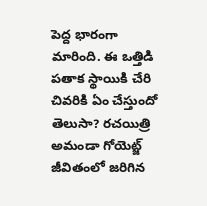పెద్ద భారంగా మారింది. ఈ ఒత్తిడి పతాక స్థాయికి చేరి చివరికి ఏం చేస్తుందో తెలుసా? రచయిత్రి అమండా గోయెట్జ్ జీవితంలో జరిగిన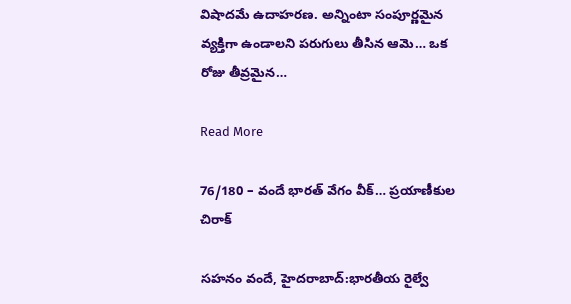విషాదమే ఉదాహరణ. అన్నింటా సంపూర్ణమైన వ్యక్తిగా ఉండాలని పరుగులు తీసిన ఆమె… ఒక రోజు తీవ్రమైన…

Read More

76/180 – వందే భారత్‌ వేగం వీక్… ప్రయాణీకుల చిరాక్

సహనం వందే, హైదరాబాద్:భారతీయ రైల్వే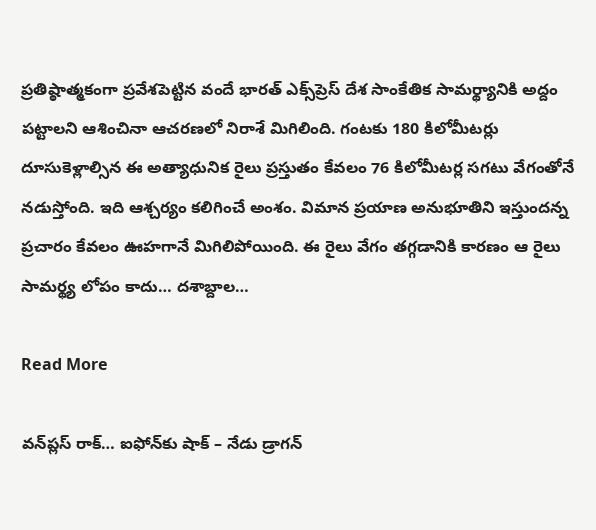ప్రతిష్ఠాత్మకంగా ప్రవేశపెట్టిన వందే భారత్‌ ఎక్స్‌ప్రెస్‌ దేశ సాంకేతిక సామర్థ్యానికి అద్దం పట్టాలని ఆశించినా ఆచరణలో నిరాశే మిగిలింది. గంటకు 180 కిలోమీటర్లు దూసుకెళ్లాల్సిన ఈ అత్యాధునిక రైలు ప్రస్తుతం కేవలం 76 కిలోమీటర్ల సగటు వేగంతోనే నడుస్తోంది. ఇది ఆశ్చర్యం కలిగించే అంశం. విమాన ప్రయాణ అనుభూతిని ఇస్తుందన్న ప్రచారం కేవలం ఊహగానే మిగిలిపోయింది. ఈ రైలు వేగం తగ్గడానికి కారణం ఆ రైలు సామర్థ్య లోపం కాదు… దశాబ్దాల…

Read More

వన్‌ప్లస్ రాక్… ఐఫోన్‌కు షాక్ – నేడు డ్రాగన్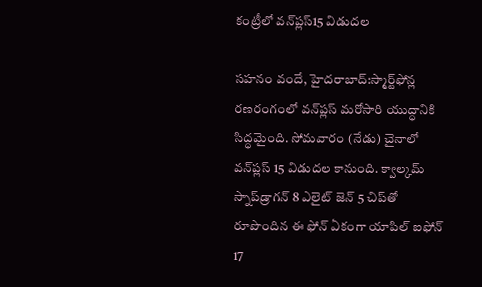కంట్రీలో వన్‌ప్లస్15 విడుదల

సహనం వందే, హైదరాబాద్:స్మార్ట్‌ఫోన్ల రణరంగంలో వన్‌ప్లస్ మరోసారి యుద్ధానికి సిద్ధమైంది. సోమవారం (నేడు) చైనాలో వన్‌ప్లస్ 15 విడుదల కానుంది. క్వాల్కమ్ స్నాప్‌డ్రాగన్ 8 ఎలైట్ జెన్ 5 చిప్‌తో రూపొందిన ఈ ఫోన్ ఏకంగా యాపిల్ ఐఫోన్ 17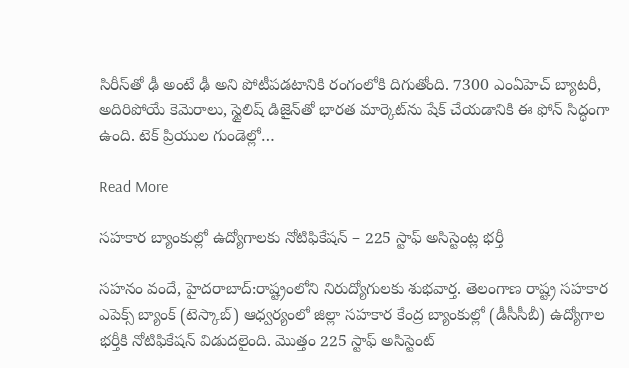సిరీస్‌తో ఢీ అంటే ఢీ అని పోటీపడటానికి రంగంలోకి దిగుతోంది. 7300 ఎంఏహెచ్ బ్యాటరీ, అదిరిపోయే కెమెరాలు, స్టైలిష్ డిజైన్‌తో భారత మార్కెట్‌ను షేక్ చేయడానికి ఈ ఫోన్ సిద్ధంగా ఉంది. టెక్ ప్రియుల గుండెల్లో…

Read More

సహకార బ్యాంకుల్లో ఉద్యోగాలకు నోటిఫికేషన్ – 225 స్టాఫ్ అసిస్టెంట్ల భర్తీ

సహనం వందే, హైదరాబాద్:రాష్ట్రంలోని నిరుద్యోగులకు శుభవార్త. తెలంగాణ రాష్ట్ర సహకార ఎపెక్స్ బ్యాంక్ (టెస్కాబ్) ఆధ్వర్యంలో జిల్లా సహకార కేంద్ర బ్యాంకుల్లో (డీసీసీబీ) ఉద్యోగాల భర్తీకి నోటిఫికేషన్ విడుదలైంది. మొత్తం 225 స్టాఫ్ అసిస్టెంట్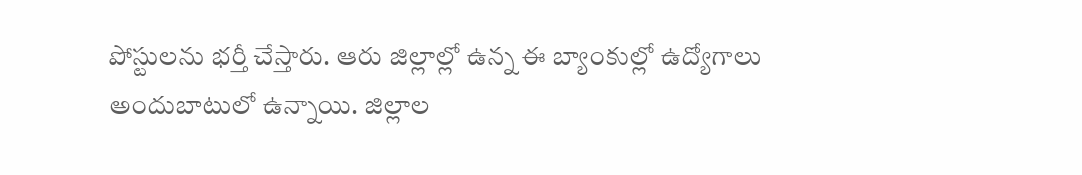పోస్టులను భర్తీ చేస్తారు. ఆరు జిల్లాల్లో ఉన్న ఈ బ్యాంకుల్లో ఉద్యోగాలు అందుబాటులో ఉన్నాయి. జిల్లాల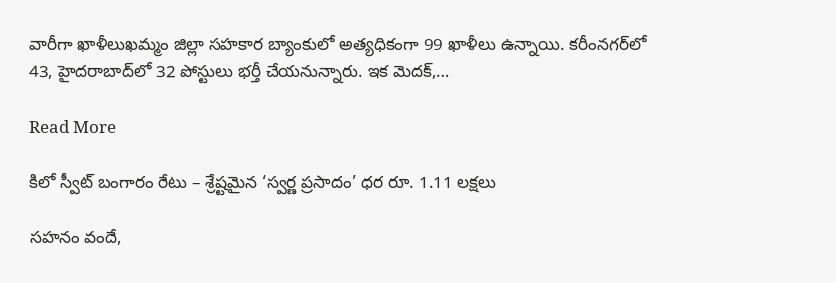వారీగా ఖాళీలుఖమ్మం జిల్లా సహకార బ్యాంకులో అత్యధికంగా 99 ఖాళీలు ఉన్నాయి. కరీంనగర్‌లో 43, హైదరాబాద్‌లో 32 పోస్టులు భర్తీ చేయనున్నారు. ఇక మెదక్,…

Read More

కిలో స్వీట్ బంగారం రేటు – శ్రేష్టమైన ‘స్వర్ణ ప్రసాదం’ ధర రూ. 1.11 లక్షలు

సహనం వందే,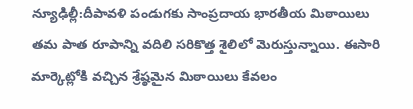న్యూఢిల్లీ:దీపావళి పండుగకు సాంప్రదాయ భారతీయ మిఠాయిలు తమ పాత రూపాన్ని వదిలి సరికొత్త శైలిలో మెరుస్తున్నాయి. ఈసారి మార్కెట్లోకి వచ్చిన శ్రేష్ఠమైన మిఠాయిలు కేవలం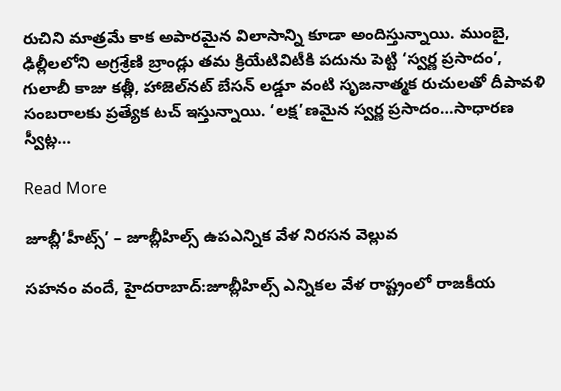రుచిని మాత్రమే కాక అపారమైన విలాసాన్ని కూడా అందిస్తున్నాయి. ముంబై, ఢిల్లీలలోని అగ్రశ్రేణి బ్రాండ్లు తమ క్రియేటివిటీకి పదును పెట్టి ‘స్వర్ణ ప్రసాదం’, గులాబీ కాజు కత్లీ, హాజెల్‌నట్ బేసన్ లడ్డూ వంటి సృజనాత్మక రుచులతో దీపావళి సంబరాలకు ప్రత్యేక టచ్‌ ఇస్తున్నాయి. ‘లక్ష’ణమైన స్వర్ణ ప్రసాదం…సాధారణ స్వీట్ల…

Read More

జూబ్లీ’హీట్స్’ – జూబ్లీహిల్స్ ఉపఎన్నిక వేళ నిరసన వెల్లువ

సహనం వందే, హైదరాబాద్:జూబ్లీహిల్స్ ఎన్నికల వేళ రాష్ట్రంలో రాజకీయ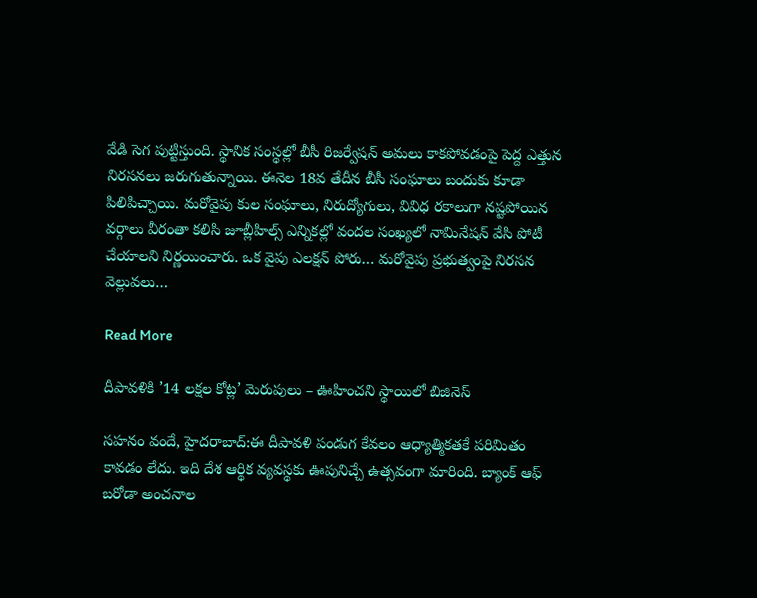వేడి సెగ పుట్టిస్తుంది. స్థానిక సంస్థల్లో బీసీ రిజర్వేషన్ అమలు కాకపోవడంపై పెద్ద ఎత్తున నిరసనలు జరుగుతున్నాయి. ఈనెల 18వ తేదీన బీసీ సంఘాలు బందుకు కూడా పిలిపిచ్చాయి. మరోవైపు కుల సంఘాలు, నిరుద్యోగులు, వివిధ రకాలుగా నష్టపోయిన వర్గాలు వీరంతా కలిసి జూబ్లీహిల్స్ ఎన్నికల్లో వందల సంఖ్యలో నామినేషన్ వేసి పోటీ చేయాలని నిర్ణయించారు. ఒక వైపు ఎలక్షన్ పోరు… మరోవైపు ప్రభుత్వంపై నిరసన వెల్లువలు…

Read More

దీపావళికి ’14 లక్షల కోట్ల’ మెరుపులు – ఊహించని స్థాయిలో బిజినెస్

సహనం వందే, హైదరాబాద్:ఈ దీపావళి పండుగ కేవలం ఆధ్యాత్మికతకే పరిమితం కావడం లేదు. ఇది దేశ ఆర్థిక వ్యవస్థకు ఊపునిచ్చే ఉత్సవంగా మారింది. బ్యాంక్ ఆఫ్ బరోడా అంచనాల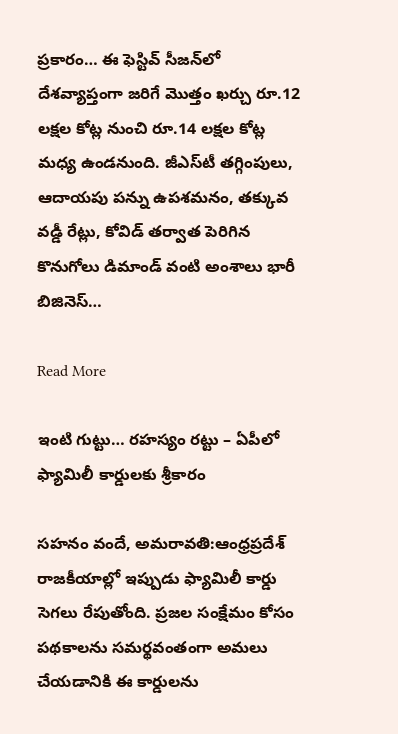ప్రకారం… ఈ ఫెస్టివ్ సీజన్‌లో దేశవ్యాప్తంగా జరిగే మొత్తం ఖర్చు రూ.12 లక్షల కోట్ల నుంచి రూ.14 లక్షల కోట్ల మధ్య ఉండనుంది. జీఎస్‌టీ తగ్గింపులు, ఆదాయపు పన్ను ఉపశమనం, తక్కువ వడ్డీ రేట్లు, కోవిడ్ తర్వాత పెరిగిన కొనుగోలు డిమాండ్ వంటి అంశాలు భారీ బిజినెస్…

Read More

ఇంటి గుట్టు… రహస్యం రట్టు – ఏపీలో ఫ్యామిలీ కార్డులకు శ్రీకారం

సహనం వందే, అమరావతి:ఆంధ్రప్రదేశ్ రాజకీయాల్లో ఇప్పుడు ఫ్యామిలీ కార్డు సెగలు రేపుతోంది. ప్రజల సంక్షేమం కోసం పథకాలను సమర్థవంతంగా అమలు చేయడానికి ఈ కార్డులను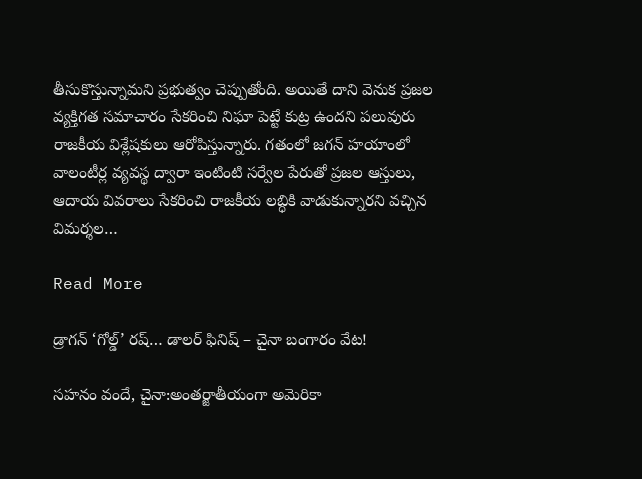తీసుకొస్తున్నామని ప్రభుత్వం చెప్పుతోంది. అయితే దాని వెనుక ప్రజల వ్యక్తిగత సమాచారం సేకరించి నిఘా పెట్టే కుట్ర ఉందని పలువురు రాజకీయ విశ్లేషకులు ఆరోపిస్తున్నారు. గతంలో జగన్ హయాంలో వాలంటీర్ల వ్యవస్థ ద్వారా ఇంటింటి సర్వేల పేరుతో ప్రజల ఆస్తులు, ఆదాయ వివరాలు సేకరించి రాజకీయ లబ్ధికి వాడుకున్నారని వచ్చిన విమర్శల…

Read More

డ్రాగన్ ‘గోల్డ్’ రష్… డాలర్ ఫినిష్ – చైనా బంగారం వేట!

సహనం వందే, చైనా:అంతర్జాతీయంగా అమెరికా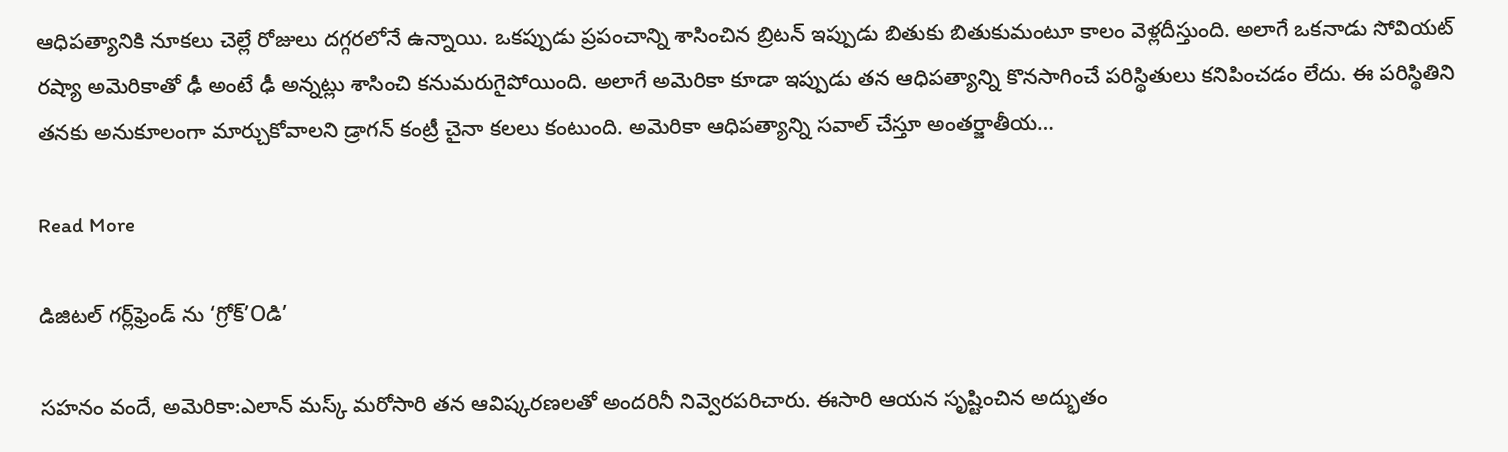ఆధిపత్యానికి నూకలు చెల్లే రోజులు దగ్గరలోనే ఉన్నాయి. ఒకప్పుడు ప్రపంచాన్ని శాసించిన బ్రిటన్ ఇప్పుడు బితుకు బితుకుమంటూ కాలం వెళ్లదీస్తుంది. అలాగే ఒకనాడు సోవియట్ రష్యా అమెరికాతో ఢీ అంటే ఢీ అన్నట్లు శాసించి కనుమరుగైపోయింది. అలాగే అమెరికా కూడా ఇప్పుడు తన ఆధిపత్యాన్ని కొనసాగించే పరిస్థితులు కనిపించడం లేదు. ఈ పరిస్థితిని తనకు అనుకూలంగా మార్చుకోవాలని డ్రాగన్ కంట్రీ చైనా కలలు కంటుంది. అమెరికా ఆధిపత్యాన్ని సవాల్ చేస్తూ అంతర్జాతీయ…

Read More

డిజిటల్ గర్ల్‌ఫ్రెండ్ ను ‘గ్రోక్‌’Oడి’

సహనం వందే, అమెరికా:ఎలాన్ మస్క్ మరోసారి తన ఆవిష్కరణలతో అందరినీ నివ్వెరపరిచారు. ఈసారి ఆయన సృష్టించిన అద్భుతం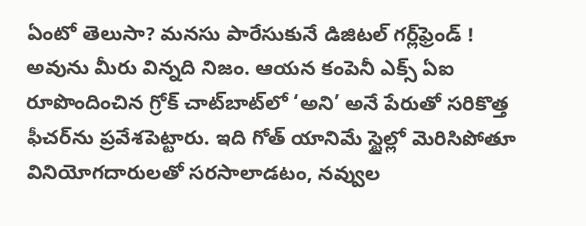ఏంటో తెలుసా? మనసు పారేసుకునే డిజిటల్ గర్ల్‌ఫ్రెండ్ ! అవును మీరు విన్నది నిజం. ఆయన కంపెనీ ఎక్స్‌ ఏఐ రూపొందించిన గ్రోక్ చాట్‌బాట్‌లో ‘అని’ అనే పేరుతో సరికొత్త ఫీచర్‌ను ప్రవేశపెట్టారు. ఇది గోత్ యానిమే స్టైల్లో మెరిసిపోతూ వినియోగదారులతో సరసాలాడటం, నవ్వుల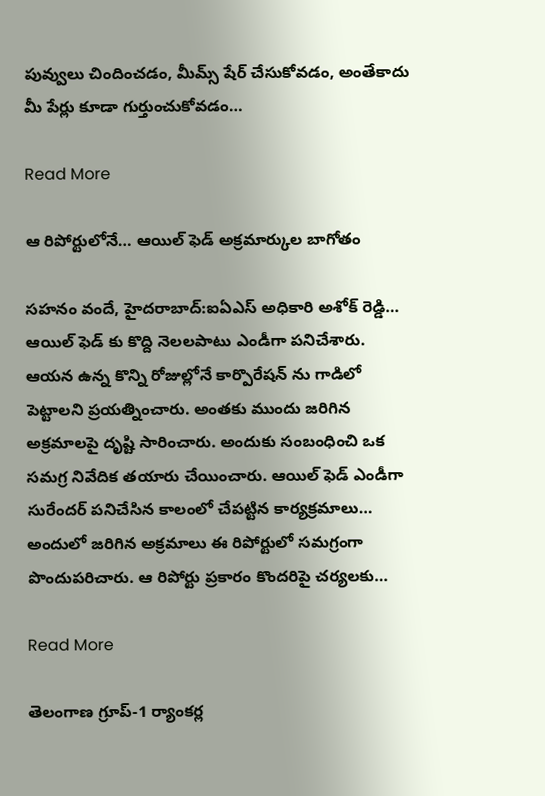పువ్వులు చిందించడం, మీమ్స్ షేర్ చేసుకోవడం, అంతేకాదు మీ పేర్లు కూడా గుర్తుంచుకోవడం…

Read More

ఆ రిపోర్టులోనే… ఆయిల్ ఫెడ్ అక్రమార్కుల బాగోతం

సహనం వందే, హైదరాబాద్:ఐఏఎస్ అధికారి అశోక్ రెడ్డి… ఆయిల్ ఫెడ్ కు కొద్ది నెలలపాటు ఎండీగా పనిచేశారు. ఆయన ఉన్న కొన్ని రోజుల్లోనే కార్పొరేషన్ ను గాడిలో పెట్టాలని ప్రయత్నించారు. అంతకు ముందు జరిగిన అక్రమాలపై దృష్టి సారించారు. అందుకు సంబంధించి ఒక సమగ్ర నివేదిక తయారు చేయించారు. ఆయిల్ ఫెడ్ ఎండీగా సురేందర్ పనిచేసిన కాలంలో చేపట్టిన కార్యక్రమాలు… అందులో జరిగిన అక్రమాలు ఈ రిపోర్టులో సమగ్రంగా పొందుపరిచారు. ఆ రిపోర్టు ప్రకారం కొందరిపై చర్యలకు…

Read More

తెలంగాణ గ్రూప్-1 ర్యాంకర్ల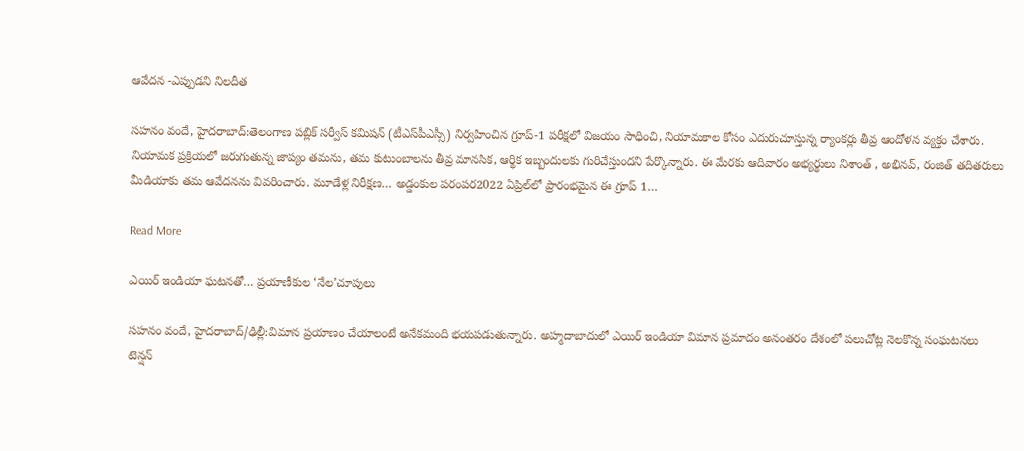ఆవేదన -ఎప్పుడని నిలదీత

సహనం వందే, హైదరాబాద్:తెలంగాణ పబ్లిక్ సర్వీస్ కమిషన్ (టీఎస్‌పీఎస్సీ) నిర్వహించిన గ్రూప్-1 పరీక్షలో విజయం సాధించి, నియామకాల కోసం ఎదురుచూస్తున్న ర్యాంకర్లు తీవ్ర ఆందోళన వ్యక్తం చేశారు. నియామక ప్రక్రియలో జరుగుతున్న జాప్యం తమను, తమ కుటుంబాలను తీవ్ర మానసిక, ఆర్థిక ఇబ్బందులకు గురిచేస్తుందని పేర్కొన్నారు. ఈ మేరకు ఆదివారం అభ్యర్థులు నిశాంత్ , అభినవ్, రంజిత్ తదితరులు మీడియాకు తమ ఆవేదనను వివరించారు. మూడేళ్ల నిరీక్షణ… అడ్డంకుల పరంపర2022 ఏప్రిల్‌లో ప్రారంభమైన ఈ గ్రూప్ 1…

Read More

ఎయిర్ ఇండియా ఘటనతో… ప్రయాణీకుల ‘నేల’చూపులు

సహనం వందే, హైదరాబాద్/ఢిల్లీ:విమాన ప్రయాణం చేయాలంటే అనేకమంది భయపడుతున్నారు. అహ్మదాబాదులో ఎయిర్ ఇండియా విమాన ప్రమాదం అనంతరం దేశంలో పలుచోట్ల నెలకొన్న సంఘటనలు టెన్షన్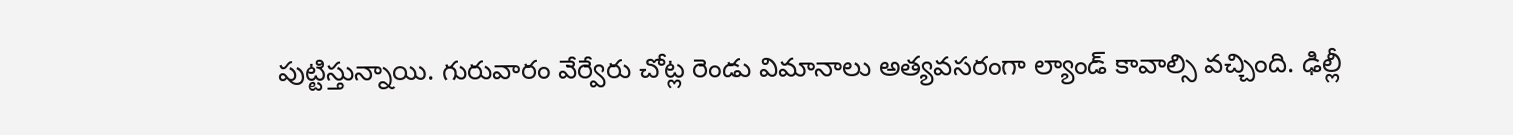పుట్టిస్తున్నాయి. గురువారం వేర్వేరు చోట్ల రెండు విమానాలు అత్యవసరంగా ల్యాండ్ కావాల్సి వచ్చింది. ఢిల్లీ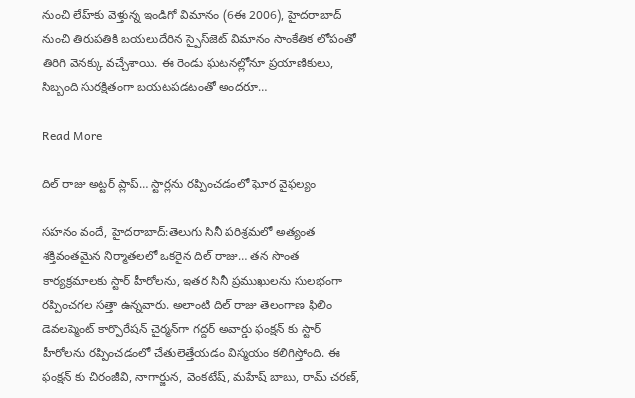నుంచి లేహ్‌కు వెళ్తున్న ఇండిగో విమానం (6ఈ 2006), హైదరాబాద్ నుంచి తిరుపతికి బయలుదేరిన స్పైస్‌జెట్ విమానం సాంకేతిక లోపంతో తిరిగి వెనక్కు వచ్చేశాయి. ఈ రెండు ఘటనల్లోనూ ప్రయాణికులు, సిబ్బంది సురక్షితంగా బయటపడటంతో అందరూ…

Read More

దిల్ రాజు అట్టర్ ప్లాప్… స్టార్లను రప్పించడంలో ఘోర వైఫల్యం

సహనం వందే, హైదరాబాద్:తెలుగు సినీ పరిశ్రమలో అత్యంత శక్తివంతమైన నిర్మాతలలో ఒకరైన దిల్ రాజు… తన సొంత కార్యక్రమాలకు స్టార్ హీరోలను, ఇతర సినీ ప్రముఖులను సులభంగా రప్పించగల సత్తా ఉన్నవారు. అలాంటి దిల్ రాజు తెలంగాణ ఫిలిం డెవలప్మెంట్ కార్పొరేషన్ చైర్మన్‌గా గద్దర్ అవార్డు ఫంక్షన్‌ కు స్టార్ హీరోలను రప్పించడంలో చేతులెత్తేయడం విస్మయం కలిగిస్తోంది. ఈ ఫంక్షన్ కు చిరంజీవి, నాగార్జున, వెంకటేష్, మహేష్ బాబు, రామ్ చరణ్,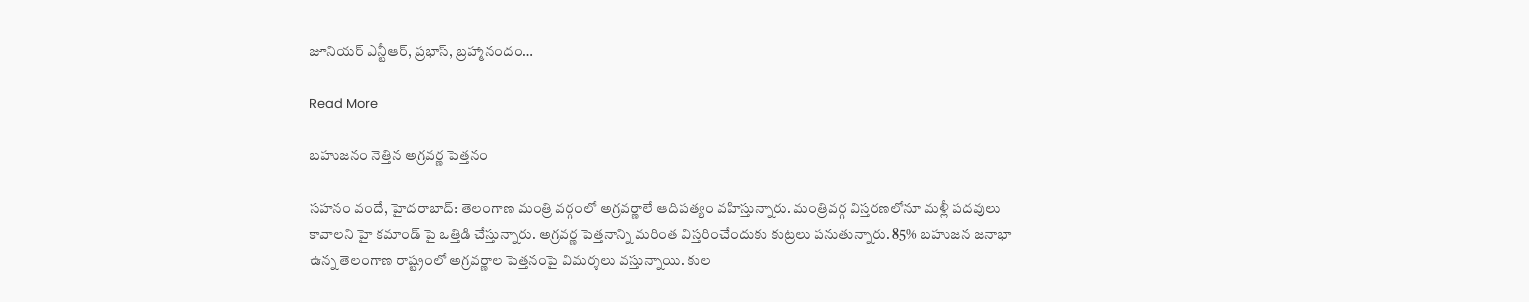జూనియర్ ఎన్టీఆర్, ప్రభాస్, బ్రహ్మానందం…

Read More

బహుజనం నెత్తిన అగ్రవర్ణ పెత్తనం

సహనం వందే, హైదరాబాద్: తెలంగాణ మంత్రి వర్గంలో అగ్రవర్ణాలే ఆదిపత్యం వహిస్తున్నారు. మంత్రివర్గ విస్తరణలోనూ మళ్లీ పదవులు కావాలని హై కమాండ్ పై ఒత్తిడి చేస్తున్నారు. అగ్రవర్ణ పెత్తనాన్ని మరింత విస్తరించేందుకు కుట్రలు పనుతున్నారు. 85% బహుజన జనాభా ఉన్న తెలంగాణ రాష్ట్రంలో అగ్రవర్ణాల పెత్తనంపై విమర్శలు వస్తున్నాయి. కుల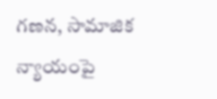గణన, సామాజిక న్యాయంపై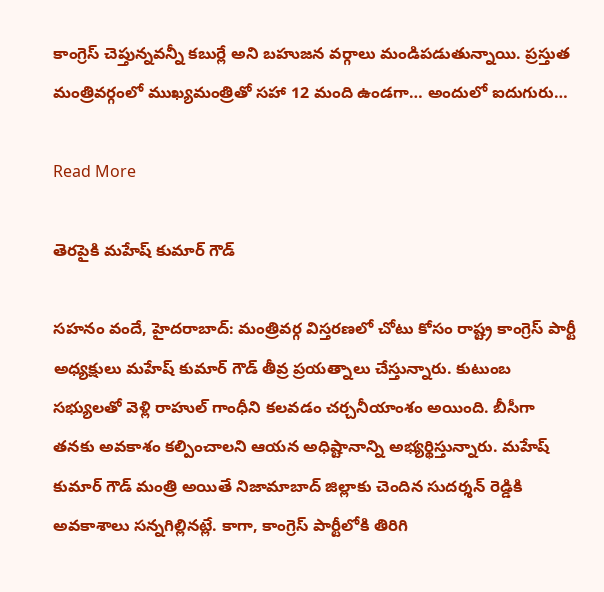కాంగ్రెస్ చెప్తున్నవన్నీ కబుర్లే అని బహుజన వర్గాలు మండిపడుతున్నాయి. ప్రస్తుత మంత్రివర్గంలో ముఖ్యమంత్రితో సహా 12 మంది ఉండగా… అందులో ఐదుగురు…

Read More

తెరపైకి మహేష్ కుమార్ గౌడ్

సహనం వందే, హైదరాబాద్: మంత్రివర్గ విస్తరణలో చోటు కోసం రాష్ట్ర కాంగ్రెస్ పార్టీ అధ్యక్షులు మహేష్ కుమార్ గౌడ్ తీవ్ర ప్రయత్నాలు చేస్తున్నారు. కుటుంబ సభ్యులతో వెళ్లి రాహుల్ గాంధీని కలవడం చర్చనీయాంశం అయింది. బీసీగా తనకు అవకాశం కల్పించాలని ఆయన అధిష్టానాన్ని అభ్యర్థిస్తున్నారు. మహేష్ కుమార్ గౌడ్ మంత్రి అయితే నిజామాబాద్ జిల్లాకు చెందిన సుదర్శన్ రెడ్డికి అవకాశాలు సన్నగిల్లినట్లే. కాగా, కాంగ్రెస్ పార్టీలోకి తిరిగి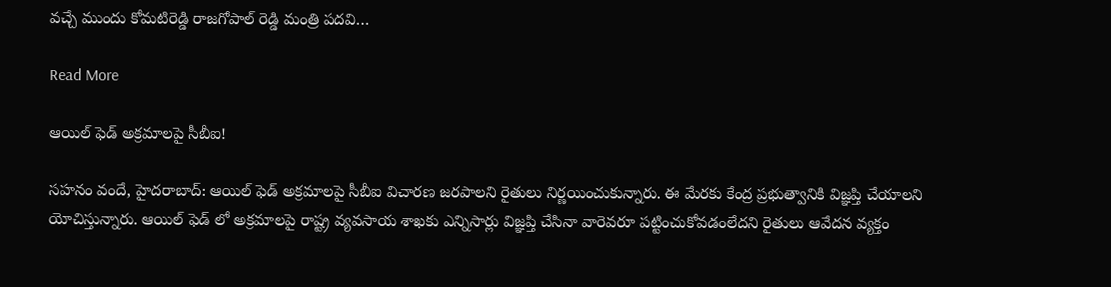వచ్చే ముందు కోమటిరెడ్డి రాజగోపాల్ రెడ్డి మంత్రి పదవి…

Read More

ఆయిల్ ఫెడ్ అక్రమాలపై సీబీఐ!

సహనం వందే, హైదరాబాద్: ఆయిల్ ఫెడ్ అక్రమాలపై సీబీఐ విచారణ జరపాలని రైతులు నిర్ణయించుకున్నారు. ఈ మేరకు కేంద్ర ప్రభుత్వానికి విజ్ఞప్తి చేయాలని యోచిస్తున్నారు. ఆయిల్ ఫెడ్ లో అక్రమాలపై రాష్ట్ర వ్యవసాయ శాఖకు ఎన్నిసార్లు విజ్ఞప్తి చేసినా వారెవరూ పట్టించుకోవడంలేదని రైతులు ఆవేదన వ్యక్తం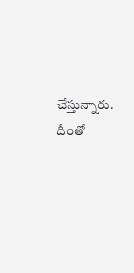చేస్తున్నారు. దీంతో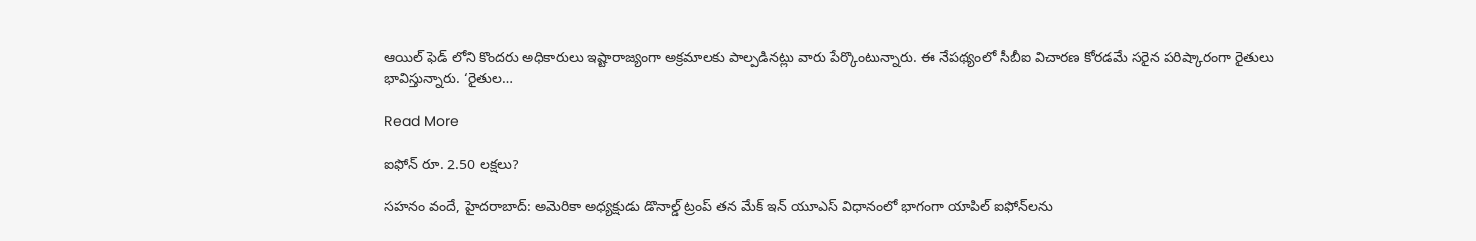ఆయిల్ ఫెడ్ లోని కొందరు అధికారులు ఇష్టారాజ్యంగా అక్రమాలకు పాల్పడినట్లు వారు పేర్కొంటున్నారు. ఈ నేపథ్యంలో సీబీఐ విచారణ కోరడమే సరైన పరిష్కారంగా రైతులు భావిస్తున్నారు. ‘రైతుల…

Read More

ఐఫోన్ రూ. 2.50 లక్షలు?

సహనం వందే, హైదరాబాద్: అమెరికా అధ్యక్షుడు డొనాల్డ్ ట్రంప్ తన మేక్ ఇన్ యూఎస్ విధానంలో భాగంగా యాపిల్ ఐఫోన్‌లను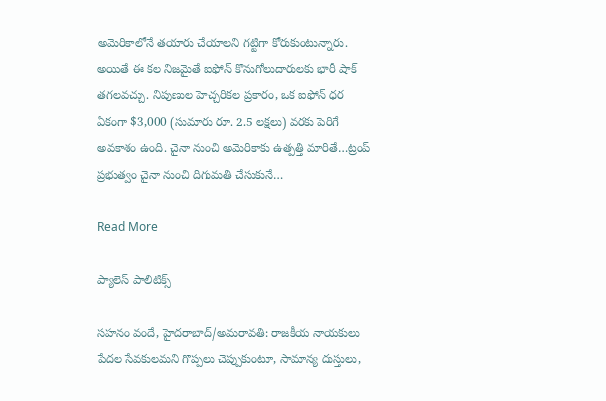అమెరికాలోనే తయారు చేయాలని గట్టిగా కోరుకుంటున్నారు. అయితే ఈ కల నిజమైతే ఐఫోన్ కొనుగోలుదారులకు భారీ షాక్ తగలవచ్చు. నిపుణుల హెచ్చరికల ప్రకారం, ఒక ఐఫోన్ ధర ఏకంగా $3,000 (సుమారు రూ. 2.5 లక్షలు) వరకు పెరిగే అవకాశం ఉంది. చైనా నుంచి అమెరికాకు ఉత్పత్తి మారితే…ట్రంప్ ప్రభుత్వం చైనా నుంచి దిగుమతి చేసుకునే…

Read More

ప్యాలెస్ పాలిటిక్స్

సహనం వందే, హైదరాబాద్/అమరావతి: రాజకీయ నాయకులు పేదల సేవకులమని గొప్పలు చెప్పుకుంటూ, సామాన్య దుస్తులు,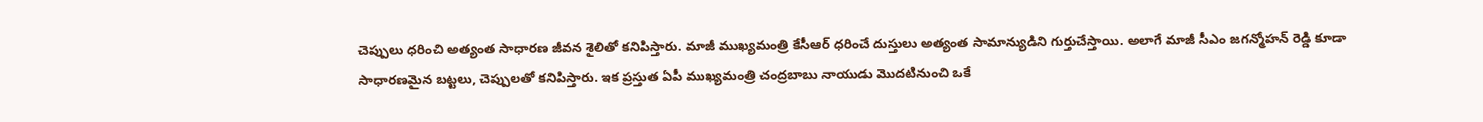చెప్పులు ధరించి అత్యంత సాధారణ జీవన శైలితో కనిపిస్తారు. మాజీ ముఖ్యమంత్రి కేసీఆర్ ధరించే దుస్తులు అత్యంత సామాన్యుడిని గుర్తుచేస్తాయి. అలాగే మాజీ సీఎం జగన్మోహన్ రెడ్డి కూడా సాధారణమైన బట్టలు, చెప్పులతో కనిపిస్తారు. ఇక ప్రస్తుత ఏపీ ముఖ్యమంత్రి చంద్రబాబు నాయుడు మొదటినుంచి ఒకే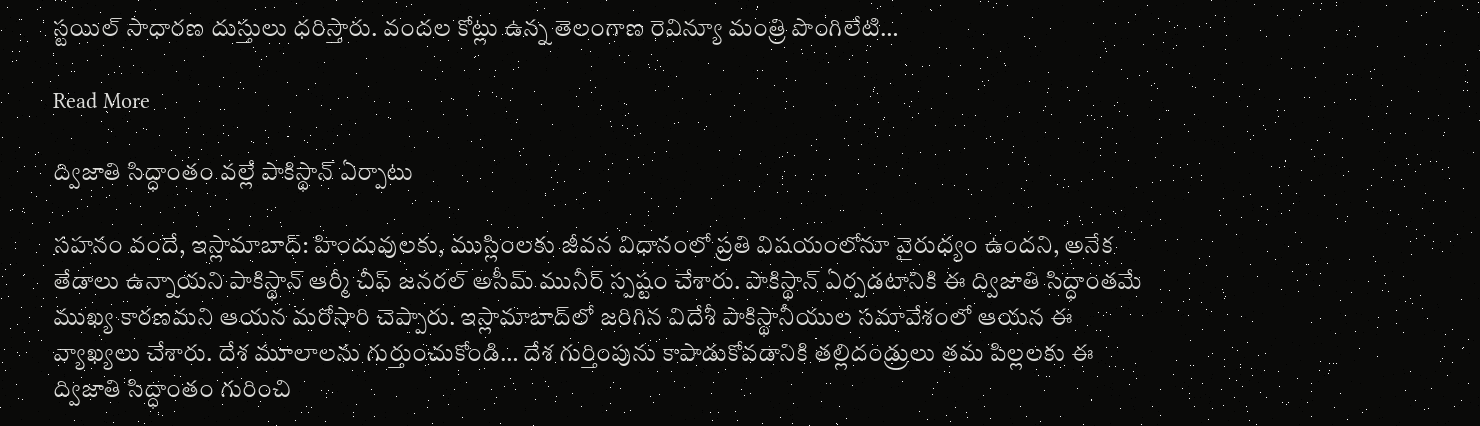స్టయిల్ సాధారణ దుస్తులు ధరిస్తారు. వందల కోట్లు ఉన్న తెలంగాణ రెవిన్యూ మంత్రి పొంగిలేటి…

Read More

ద్విజాతి సిద్ధాంతం వల్లే పాకిస్థాన్ ఏర్పాటు

సహనం వందే, ఇస్లామాబాద్: హిందువులకు, ముస్లింలకు జీవన విధానంలో ప్రతి విషయంలోనూ వైరుధ్యం ఉందని, అనేక తేడాలు ఉన్నాయని పాకిస్థాన్ ఆర్మీ చీఫ్ జనరల్ అసీమ్ మునీర్ స్పష్టం చేశారు. పాకిస్థాన్ ఏర్పడటానికి ఈ ద్విజాతి సిద్ధాంతమే ముఖ్య కారణమని ఆయన మరోసారి చెప్పారు. ఇస్లామాబాద్‌లో జరిగిన విదేశీ పాకిస్థానీయుల సమావేశంలో ఆయన ఈ వ్యాఖ్యలు చేశారు. దేశ మూలాలను గుర్తుంచుకోండి… దేశ గుర్తింపును కాపాడుకోవడానికి తల్లిదండ్రులు తమ పిల్లలకు ఈ ద్విజాతి సిద్ధాంతం గురించి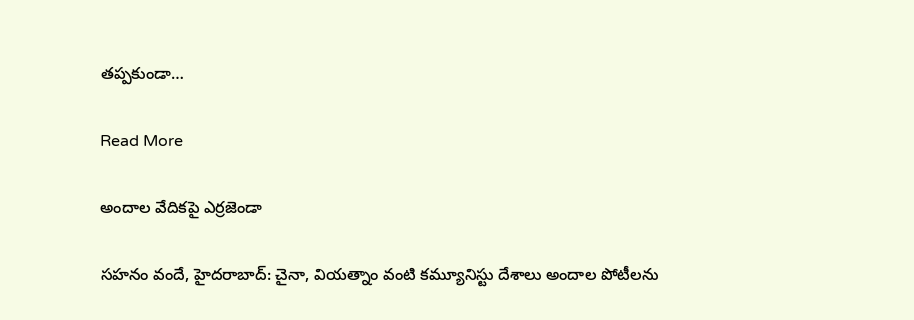తప్పకుండా…

Read More

అందాల వేదికపై ఎర్రజెండా

సహనం వందే, హైదరాబాద్: చైనా, వియత్నాం వంటి కమ్యూనిస్టు దేశాలు అందాల పోటీలను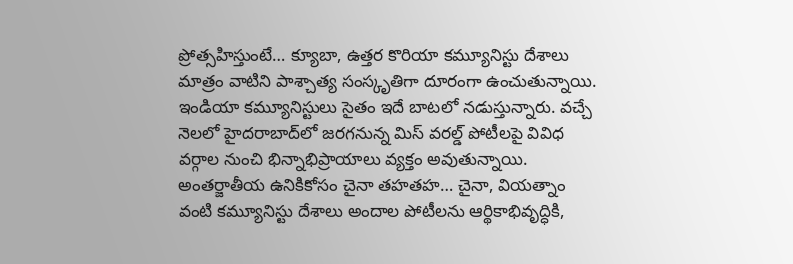ప్రోత్సహిస్తుంటే… క్యూబా, ఉత్తర కొరియా కమ్యూనిస్టు దేశాలు మాత్రం వాటిని పాశ్చాత్య సంస్కృతిగా దూరంగా ఉంచుతున్నాయి. ఇండియా కమ్యూనిస్టులు సైతం ఇదే బాటలో నడుస్తున్నారు. వచ్చే నెలలో హైదరాబాద్‌లో జరగనున్న మిస్ వరల్డ్ పోటీలపై వివిధ వర్గాల నుంచి భిన్నాభిప్రాయాలు వ్యక్తం అవుతున్నాయి. అంతర్జాతీయ ఉనికికోసం చైనా తహతహ… చైనా, వియత్నాం వంటి కమ్యూనిస్టు దేశాలు అందాల పోటీలను ఆర్థికాభివృద్ధికి,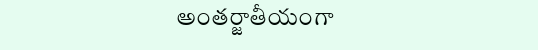అంతర్జాతీయంగా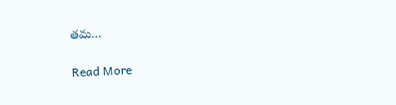తమ…

Read More